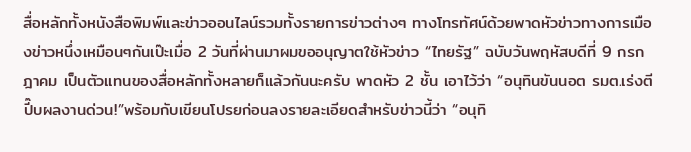สื่อหลักทั้งหนังสือพิมพ์และข่าวออนไลน์รวมทั้งรายการข่าวต่างๆ ทางโทรทัศน์ด้วยพาดหัวข่าวทางการเมืองข่าวหนึ่งเหมือนๆกันเป๊ะเมื่อ 2 วันที่ผ่านมาผมขออนุญาตใช้หัวข่าว “ไทยรัฐ” ฉบับวันพฤหัสบดีที่ 9 กรกฎาคม เป็นตัวแทนของสื่อหลักทั้งหลายก็แล้วกันนะครับ พาดหัว 2 ชั้น เอาไว้ว่า “อนุทินขันนอต รมต.เร่งตีปี๊บผลงานด่วน!”พร้อมกับเขียนโปรยก่อนลงรายละเอียดสำหรับข่าวนี้ว่า “อนุทิ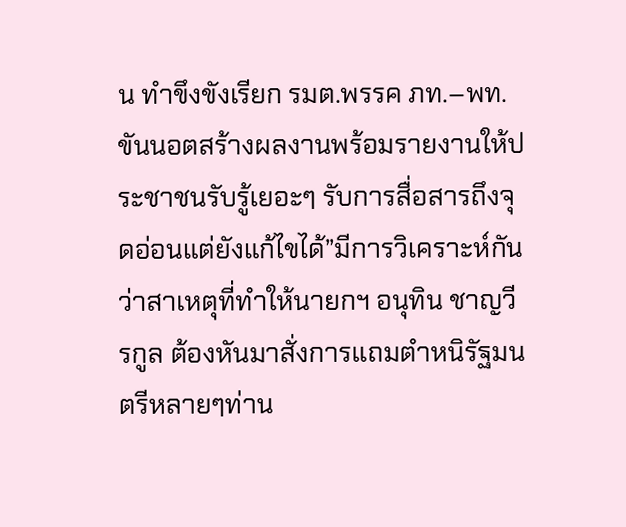น ทำขึงขังเรียก รมต.พรรค ภท.–พท.ขันนอตสร้างผลงานพร้อมรายงานให้ประชาชนรับรู้เยอะๆ รับการสื่อสารถึงจุดอ่อนแต่ยังแก้ไขได้”มีการวิเคราะห์กันว่าสาเหตุที่ทำให้นายกฯ อนุทิน ชาญวีรกูล ต้องหันมาสั่งการแถมตำหนิรัฐมนตรีหลายๆท่าน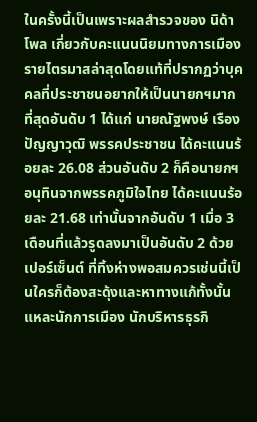ในครั้งนี้เป็นเพราะผลสำรวจของ นิด้าโพล เกี่ยวกับคะแนนนิยมทางการเมืองรายไตรมาสล่าสุดโดยแท้ที่ปรากฏว่าบุคคลที่ประชาชนอยากให้เป็นนายกฯมากที่สุดอันดับ 1 ได้แก่ นายณัฐพงษ์ เรืองปัญญาวุฒิ พรรคประชาชน ได้คะแนนร้อยละ 26.08 ส่วนอันดับ 2 ก็คือนายกฯอนุทินจากพรรคภูมิใจไทย ได้คะแนนร้อยละ 21.68 เท่านั้นจากอันดับ 1 เมื่อ 3 เดือนที่แล้วรูดลงมาเป็นอันดับ 2 ด้วยเปอร์เซ็นต์ ที่ทิ้งห่างพอสมควรเช่นนี้เป็นใครก็ต้องสะดุ้งและหาทางแก้ทั้งนั้นแหละนักการเมือง นักบริหารธุรกิ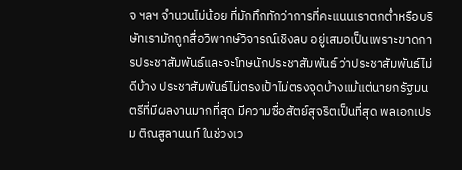จ ฯลฯ จำนวนไม่น้อย ที่มักทึกทักว่าการที่คะแนนเราตกต่ำหรือบริษัทเรามักถูกสื่อวิพากษ์วิจารณ์เชิงลบ อยู่เสมอเป็นเพราะขาดการประชาสัมพันธ์และจะโทษนักประชาสัมพันธ์ ว่าประชาสัมพันธ์ไม่ดีบ้าง ประชาสัมพันธ์ไม่ตรงเป้าไม่ตรงจุดบ้างแม้แต่นายกรัฐมนตรีที่มีผลงานมากที่สุด มีความซื่อสัตย์สุจริตเป็นที่สุด พลเอกเปรม ติณสูลานนท์ ในช่วงเว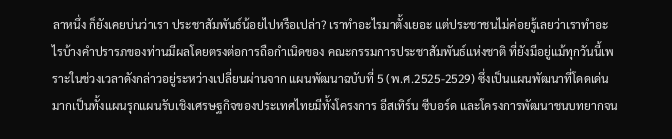ลาหนึ่ง ก็ยังเคยบ่นว่าเรา ประชาสัมพันธ์น้อยไปหรือเปล่า? เราทำอะไรมาตั้งเยอะ แต่ประชาชนไม่ค่อยรู้เลยว่าเราทำอะไรบ้างคำปรารภของท่านมีผลโดยตรงต่อการถือกำเนิดของ คณะกรรมการประชาสัมพันธ์แห่งชาติ ที่ยังมีอยู่แม้ทุกวันนี้เพราะในช่วงเวลาดังกล่าวอยู่ระหว่างเปลี่ยนผ่านจาก แผนพัฒนาฉบับที่ 5 (พ.ศ.2525-2529) ซึ่งเป็นแผนพัฒนาที่โดดเด่นมากเป็นทั้งแผนรุกแผนรับเชิงเศรษฐกิจของประเทศไทยมีทั้งโครงการ อีสเทิร์น ซีบอร์ด และโครงการพัฒนาชนบทยากจน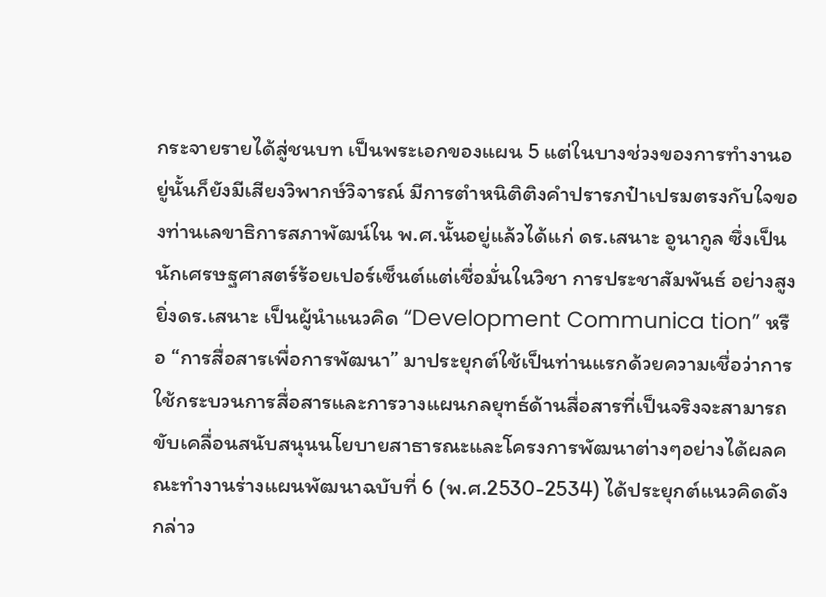กระจายรายได้สู่ชนบท เป็นพระเอกของแผน 5 แต่ในบางช่วงของการทำงานอยู่นั้นก็ยังมีเสียงวิพากษ์วิจารณ์ มีการตำหนิติติงคำปรารภป๋าเปรมตรงกับใจของท่านเลขาธิการสภาพัฒน์ใน พ.ศ.นั้นอยู่แล้วได้แก่ ดร.เสนาะ อูนากูล ซึ่งเป็นนักเศรษฐศาสตร์ร้อยเปอร์เซ็นต์แต่เชื่อมั่นในวิชา การประชาสัมพันธ์ อย่างสูงยิ่งดร.เสนาะ เป็นผู้นำแนวคิด “Development Communica tion” หรือ “การสื่อสารเพื่อการพัฒนา” มาประยุกต์ใช้เป็นท่านแรกด้วยความเชื่อว่าการใช้กระบวนการสื่อสารและการวางแผนกลยุทธ์ด้านสื่อสารที่เป็นจริงจะสามารถขับเคลื่อนสนับสนุนนโยบายสาธารณะและโครงการพัฒนาต่างๆอย่างได้ผลคณะทำงานร่างแผนพัฒนาฉบับที่ 6 (พ.ศ.2530-2534) ได้ประยุกต์แนวคิดดังกล่าว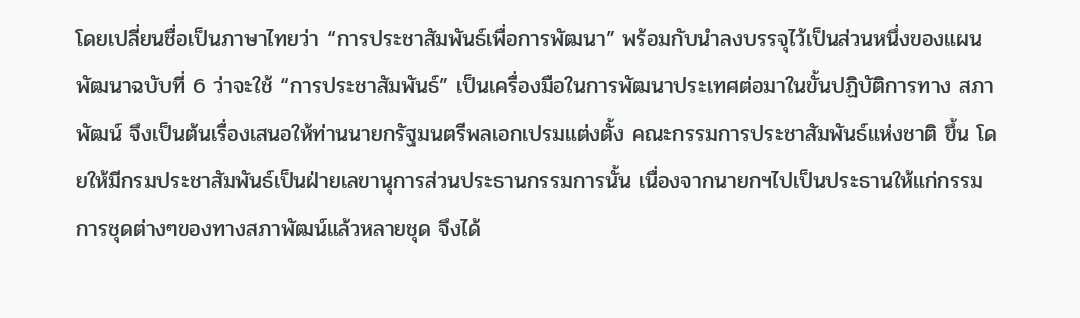โดยเปลี่ยนชื่อเป็นภาษาไทยว่า “การประชาสัมพันธ์เพื่อการพัฒนา” พร้อมกับนำลงบรรจุไว้เป็นส่วนหนึ่งของแผนพัฒนาฉบับที่ 6 ว่าจะใช้ “การประชาสัมพันธ์” เป็นเครื่องมือในการพัฒนาประเทศต่อมาในขั้นปฏิบัติการทาง สภาพัฒน์ จึงเป็นต้นเรื่องเสนอให้ท่านนายกรัฐมนตรีพลเอกเปรมแต่งตั้ง คณะกรรมการประชาสัมพันธ์แห่งชาติ ขึ้น โดยให้มีกรมประชาสัมพันธ์เป็นฝ่ายเลขานุการส่วนประธานกรรมการนั้น เนื่องจากนายกฯไปเป็นประธานให้แก่กรรมการชุดต่างๆของทางสภาพัฒน์แล้วหลายชุด จึงได้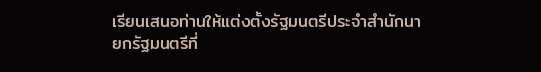เรียนเสนอท่านให้แต่งตั้งรัฐมนตรีประจำสำนักนายกรัฐมนตรีที่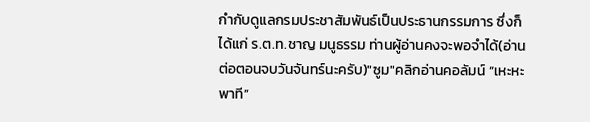กำกับดูแลกรมประชาสัมพันธ์เป็นประธานกรรมการ ซึ่งก็ได้แก่ ร.ต.ท.ชาญ มนูธรรม ท่านผู้อ่านคงจะพอจำได้(อ่านต่อตอนจบวันจันทร์นะครับ)"ซูม"คลิกอ่านคอลัมน์ “เหะหะพาที”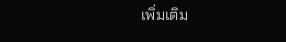เพิ่มเติม